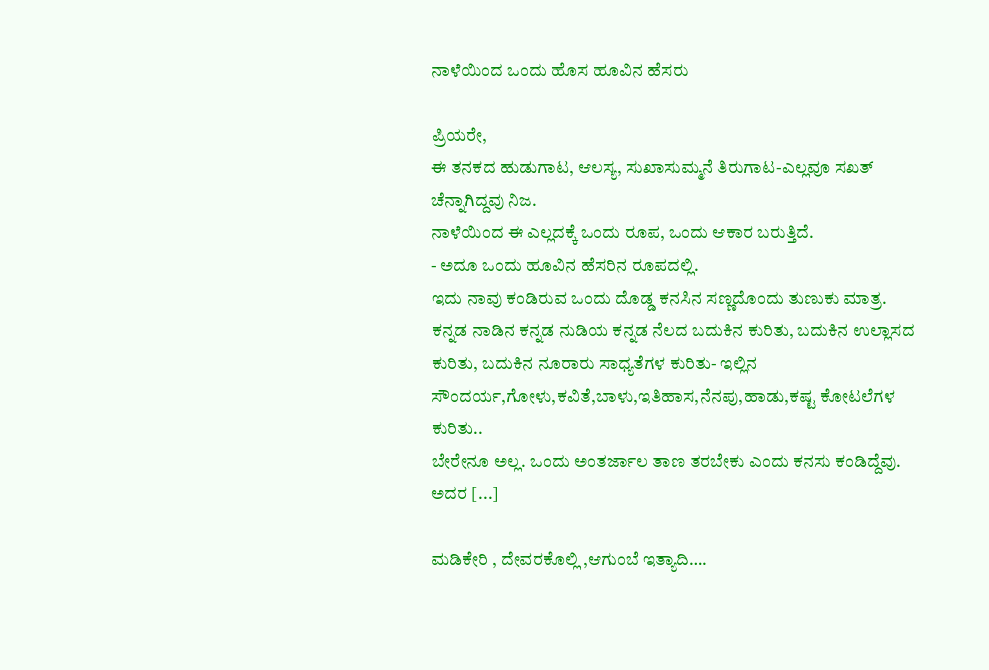ನಾಳೆಯಿಂದ ಒಂದು ಹೊಸ ಹೂವಿನ ಹೆಸರು

ಪ್ರಿಯರೇ,
ಈ ತನಕದ ಹುಡುಗಾಟ, ಆಲಸ್ಯ, ಸುಖಾಸುಮ್ಮನೆ ತಿರುಗಾಟ-ಎಲ್ಲವೂ ಸಖತ್ ಚೆನ್ನಾಗಿದ್ದವು ನಿಜ.
ನಾಳೆಯಿಂದ ಈ ಎಲ್ಲದಕ್ಕೆ ಒಂದು ರೂಪ, ಒಂದು ಆಕಾರ ಬರುತ್ತಿದೆ.
- ಅದೂ ಒಂದು ಹೂವಿನ ಹೆಸರಿನ ರೂಪದಲ್ಲಿ.
ಇದು ನಾವು ಕಂಡಿರುವ ಒಂದು ದೊಡ್ಡ ಕನಸಿನ ಸಣ್ಣದೊಂದು ತುಣುಕು ಮಾತ್ರ.
ಕನ್ನಡ ನಾಡಿನ ಕನ್ನಡ ನುಡಿಯ ಕನ್ನಡ ನೆಲದ ಬದುಕಿನ ಕುರಿತು, ಬದುಕಿನ ಉಲ್ಲಾಸದ ಕುರಿತು, ಬದುಕಿನ ನೂರಾರು ಸಾಧ್ಯತೆಗಳ ಕುರಿತು- ಇಲ್ಲಿನ ಸೌಂದರ್ಯ,ಗೋಳು,ಕವಿತೆ,ಬಾಳು,ಇತಿಹಾಸ,ನೆನಪು,ಹಾಡು,ಕಷ್ಟ ಕೋಟಲೆಗಳ ಕುರಿತು..
ಬೇರೇನೂ ಅಲ್ಲ. ಒಂದು ಅಂತರ್ಜಾಲ ತಾಣ ತರಬೇಕು ಎಂದು ಕನಸು ಕಂಡಿದ್ದೆವು.
ಅದರ [...]

ಮಡಿಕೇರಿ , ದೇವರಕೊಲ್ಲಿ ,ಆಗುಂಬೆ ಇತ್ಯಾದಿ….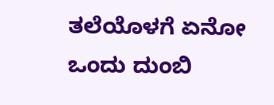ತಲೆಯೊಳಗೆ ಏನೋ ಒಂದು ದುಂಬಿ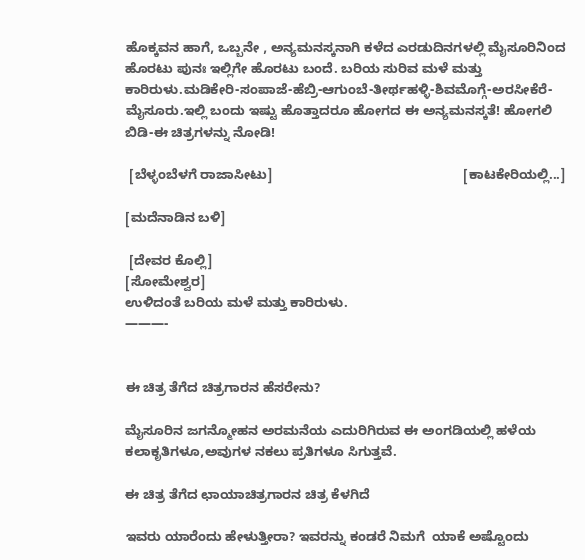ಹೊಕ್ಕವನ ಹಾಗೆ, ಒಬ್ಬನೇ , ಅನ್ಯಮನಸ್ಕನಾಗಿ ಕಳೆದ ಎರಡುದಿನಗಳಲ್ಲಿ ಮೈಸೂರಿನಿಂದ ಹೊರಟು ಪುನಃ ಇಲ್ಲಿಗೇ ಹೊರಟು ಬಂದೆ. ಬರಿಯ ಸುರಿವ ಮಳೆ ಮತ್ತು ಕಾರಿರುಳು.ಮಡಿಕೇರಿ-ಸಂಪಾಜೆ-ಹೆಬ್ರಿ-ಆಗುಂಬೆ-ತೀರ್ಥಹಳ್ಳಿ-ಶಿವಮೊಗ್ಗೆ-ಅರಸೀಕೆರೆ-ಮೈಸೂರು.ಇಲ್ಲಿ ಬಂದು ಇಷ್ಟು ಹೊತ್ತಾದರೂ ಹೋಗದ ಈ ಅನ್ಯಮನಸ್ಕತೆ! ಹೋಗಲಿ ಬಿಡಿ-ಈ ಚಿತ್ರಗಳನ್ನು ನೋಡಿ!

 [ಬೆಳ್ಳಂಬೆಳಗೆ ರಾಜಾಸೀಟು]                                                   [ಕಾಟಕೇರಿಯಲ್ಲಿ...]

[ಮದೆನಾಡಿನ ಬಳಿ]

 [ದೇವರ ಕೊಲ್ಲಿ]
[ಸೋಮೇಶ್ವರ]
ಉಳಿದಂತೆ ಬರಿಯ ಮಳೆ ಮತ್ತು ಕಾರಿರುಳು.
———-


ಈ ಚಿತ್ರ ತೆಗೆದ ಚಿತ್ರಗಾರನ ಹೆಸರೇನು?

ಮೈಸೂರಿನ ಜಗನ್ಮೋಹನ ಅರಮನೆಯ ಎದುರಿಗಿರುವ ಈ ಅಂಗಡಿಯಲ್ಲಿ ಹಳೆಯ ಕಲಾಕೃತಿಗಳೂ,ಅವುಗಳ ನಕಲು ಪ್ರತಿಗಳೂ ಸಿಗುತ್ತವೆ.

ಈ ಚಿತ್ರ ತೆಗೆದ ಛಾಯಾಚಿತ್ರಗಾರನ ಚಿತ್ರ ಕೆಳಗಿದೆ

ಇವರು ಯಾರೆಂದು ಹೇಳುತ್ತೀರಾ? ಇವರನ್ನು ಕಂಡರೆ ನಿಮಗೆ  ಯಾಕೆ ಅಷ್ಟೊಂದು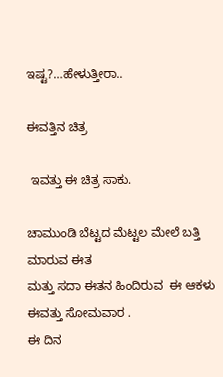ಇಷ್ಟ?…ಹೇಳುತ್ತೀರಾ..

ಈವತ್ತಿನ ಚಿತ್ರ

 ಇವತ್ತು ಈ ಚಿತ್ರ ಸಾಕು.

ಚಾಮುಂಡಿ ಬೆಟ್ಟದ ಮೆಟ್ಟಲ ಮೇಲೆ ಬತ್ತಿ ಮಾರುವ ಈತ
ಮತ್ತು ಸದಾ ಈತನ ಹಿಂದಿರುವ  ಈ ಆಕಳು
ಈವತ್ತು ಸೋಮವಾರ .
ಈ ದಿನ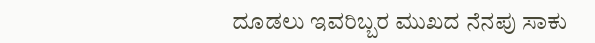ದೂಡಲು ಇವರಿಬ್ಬರ ಮುಖದ ನೆನಪು ಸಾಕು